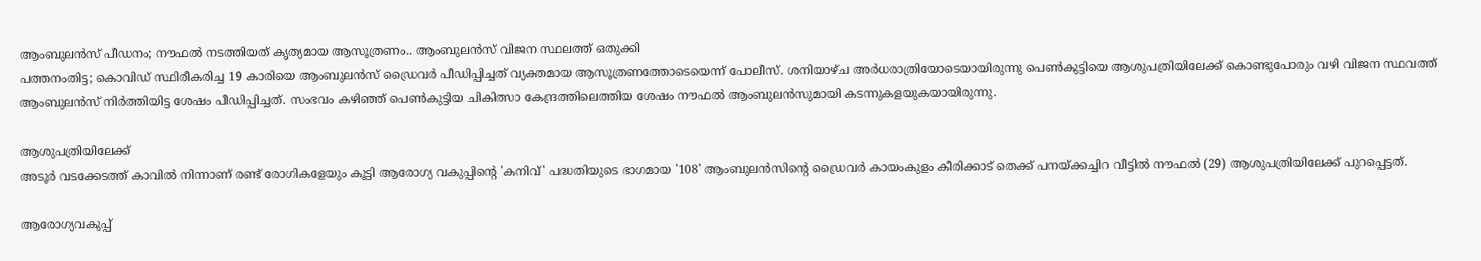ആംബുലൻസ് പീഡനം; നൗഫൽ നടത്തിയത് കൃത്യമായ ആസൂത്രണം.. ആംബുലൻസ് വിജന സ്ഥലത്ത് ഒതുക്കി
പത്തനംതിട്ട; കൊവിഡ് സ്ഥിരീകരിച്ച 19 കാരിയെ ആംബുലൻസ് ഡ്രൈവർ പീഡിപ്പിച്ചത് വ്യക്തമായ ആസൂത്രണത്തോടെയെന്ന് പോലീസ്. ശനിയാഴ്ച അർധരാത്രിയോടെയായിരുന്നു പെൺകുട്ടിയെ ആശുപത്രിയിലേക്ക് കൊണ്ടുപോരും വഴി വിജന സ്ഥവത്ത് ആംബുലൻസ് നിർത്തിയിട്ട ശേഷം പീഡിപ്പിച്ചത്. സംഭവം കഴിഞ്ഞ് പെൺകുട്ടിയ ചികിത്സാ കേന്ദ്രത്തിലെത്തിയ ശേഷം നൗഫൽ ആംബുലൻസുമായി കടന്നുകളയുകയായിരുന്നു.

ആശുപത്രിയിലേക്ക്
അടൂർ വടക്കേടത്ത് കാവിൽ നിന്നാണ് രണ്ട് രോഗികളേയും കൂട്ടി ആരോഗ്യ വകുപ്പിന്റെ 'കനിവ്' പദ്ധതിയുടെ ഭാഗമായ '108' ആംബുലൻസിന്റെ ഡ്രൈവർ കായംകുളം കീരിക്കാട് തെക്ക് പനയ്ക്കച്ചിറ വീട്ടിൽ നൗഫൽ (29) ആശുപത്രിയിലേക്ക് പുറപ്പെട്ടത്.

ആരോഗ്യവകുപ്പ്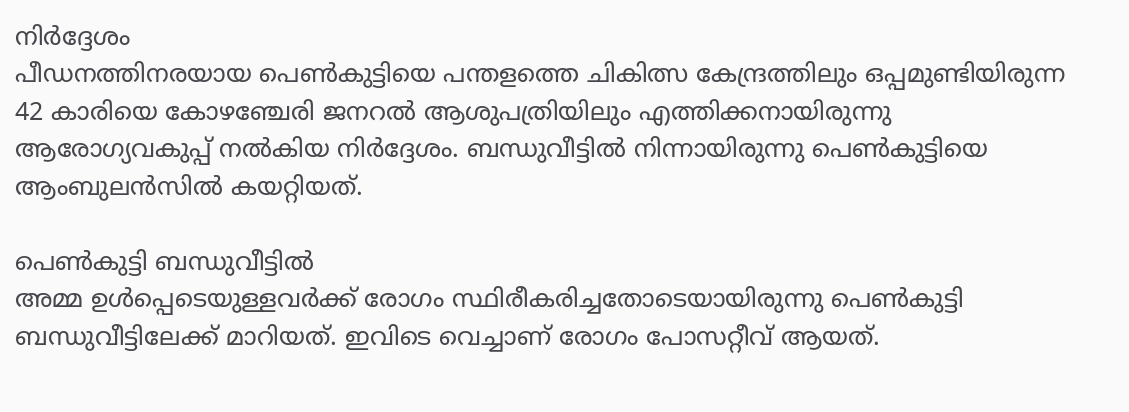നിർദ്ദേശം
പീഡനത്തിനരയായ പെൺകുട്ടിയെ പന്തളത്തെ ചികിത്സ കേന്ദ്രത്തിലും ഒപ്പമുണ്ടിയിരുന്ന 42 കാരിയെ കോഴഞ്ചേരി ജനറൽ ആശുപത്രിയിലും എത്തിക്കനായിരുന്നു ആരോഗ്യവകുപ്പ് നൽകിയ നിർദ്ദേശം. ബന്ധുവീട്ടിൽ നിന്നായിരുന്നു പെൺകുട്ടിയെ ആംബുലൻസിൽ കയറ്റിയത്.

പെൺകുട്ടി ബന്ധുവീട്ടിൽ
അമ്മ ഉൾപ്പെടെയുള്ളവർക്ക് രോഗം സ്ഥിരീകരിച്ചതോടെയായിരുന്നു പെൺകുട്ടി ബന്ധുവീട്ടിലേക്ക് മാറിയത്. ഇവിടെ വെച്ചാണ് രോഗം പോസറ്റീവ് ആയത്.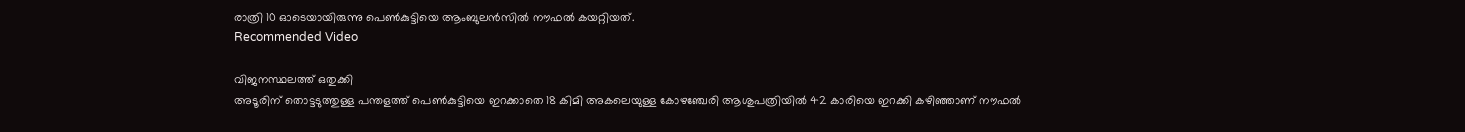രാത്രി 10 ഓടെയായിരുന്നു പെൺകുട്ടിയെ ആംബുലൻസിൽ നൗഫൽ കയറ്റിയത്.
Recommended Video

വിജനസ്ഥലത്ത് ഒതുക്കി
അടൂരിന് തൊട്ടടുത്തുള്ള പന്തളത്ത് പെൺകുട്ടിയെ ഇറക്കാതെ 18 കിമി അകലെയുള്ള കോഴഞ്ചേരി ആശുപത്രിയിൽ 42 കാരിയെ ഇറക്കി കഴിഞ്ഞാണ് നൗഫൽ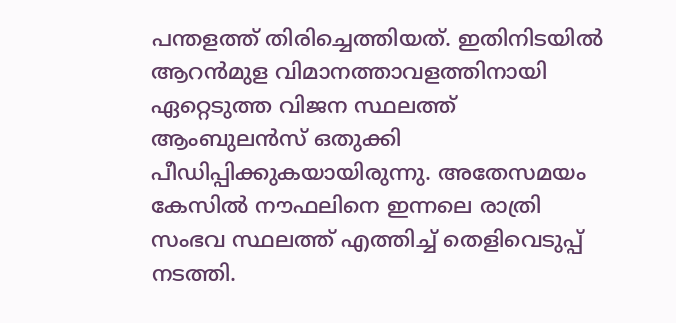പന്തളത്ത് തിരിച്ചെത്തിയത്. ഇതിനിടയിൽ ആറൻമുള വിമാനത്താവളത്തിനായി ഏറ്റെടുത്ത വിജന സ്ഥലത്ത് ആംബുലൻസ് ഒതുക്കി പീഡിപ്പിക്കുകയായിരുന്നു. അതേസമയം കേസിൽ നൗഫലിനെ ഇന്നലെ രാത്രി സംഭവ സ്ഥലത്ത് എത്തിച്ച് തെളിവെടുപ്പ് നടത്തി.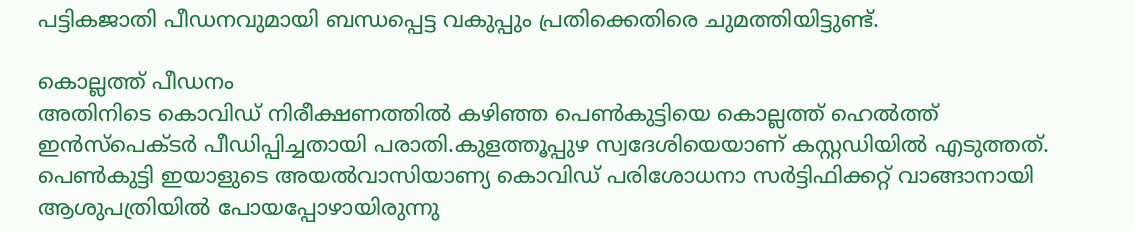പട്ടികജാതി പീഡനവുമായി ബന്ധപ്പെട്ട വകുപ്പും പ്രതിക്കെതിരെ ചുമത്തിയിട്ടുണ്ട്.

കൊല്ലത്ത് പീഡനം
അതിനിടെ കൊവിഡ് നിരീക്ഷണത്തിൽ കഴിഞ്ഞ പെൺകുട്ടിയെ കൊല്ലത്ത് ഹെൽത്ത് ഇൻസ്പെക്ടർ പീഡിപ്പിച്ചതായി പരാതി.കുളത്തൂപ്പുഴ സ്വദേശിയെയാണ് കസ്റ്റഡിയിൽ എടുത്തത്. പെൺകുട്ടി ഇയാളുടെ അയൽവാസിയാണ്യ കൊവിഡ് പരിശോധനാ സർട്ടിഫിക്കറ്റ് വാങ്ങാനായി ആശുപത്രിയിൽ പോയപ്പോഴായിരുന്നു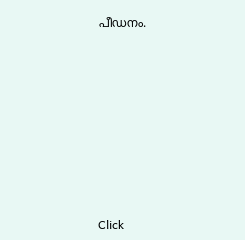പീഡനം.












Click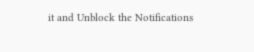it and Unblock the Notifications